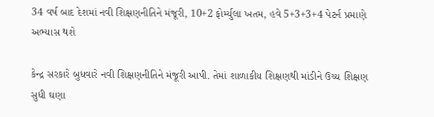34 વર્ષ બાદ દેશમાં નવી શિક્ષણનીતિને મંજૂરી, 10+2 ફોર્મ્યુલા ખતમ, હવે 5+3+3+4 પેટર્ન પ્રમાણે અભ્યાસ થશે

કેન્દ્ર સરકારે બુધવારે નવી શિક્ષણનીતિને મંજૂરી આપી. તેમાં શાળાકીય શિક્ષણથી માંડીને ઉચ્ચ શિક્ષણ સુધી ઘણા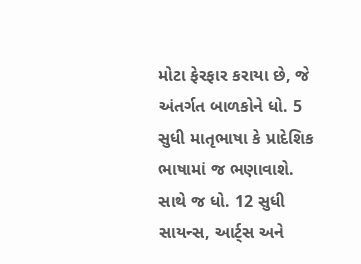મોટા ફેરફાર કરાયા છે, જે અંતર્ગત બાળકોને ધો. 5 સુધી માતૃભાષા કે પ્રાદેશિક ભાષામાં જ ભણાવાશે. સાથે જ ધો. 12 સુધી સાયન્સ, આર્ટ્સ અને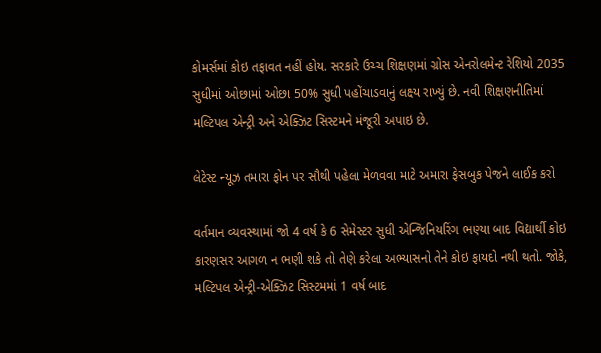કોમર્સમાં કોઇ તફાવત નહીં હોય. સરકારે ઉચ્ચ શિક્ષણમાં ગ્રોસ એનરોલમેન્ટ રેશિયો 2035 સુધીમાં ઓછામાં ઓછા 50% સુધી પહોંચાડવાનું લક્ષ્ય રાખ્યું છે. નવી શિક્ષણનીતિમાં મલ્ટિપલ એન્ટ્રી અને એક્ઝિટ સિસ્ટમને મંજૂરી અપાઇ છે.

લેટેસ્ટ ન્યૂઝ તમારા ફોન પર સૌથી પહેલા મેળવવા માટે અમારા ફેસબુક પેજને લાઈક કરો

વર્તમાન વ્યવસ્થામાં જો 4 વર્ષ કે 6 સેમેસ્ટર સુધી એન્જિનિયરિંગ ભણ્યા બાદ વિદ્યાર્થી કોઇ કારણસર આગળ ન ભણી શકે તો તેણે કરેલા અભ્યાસનો તેને કોઇ ફાયદો નથી થતો. જોકે, મલ્ટિપલ એન્ટ્રી-એક્ઝિટ સિસ્ટમમાં 1 વર્ષ બાદ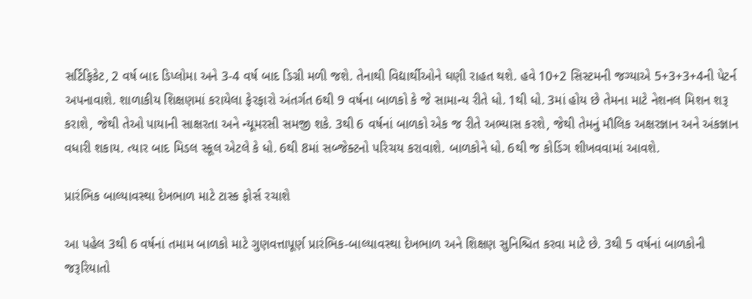સર્ટિફિકેટ, 2 વર્ષ બાદ ડિપ્લોમા અને 3-4 વર્ષ બાદ ડિગ્રી મળી જશે. તેનાથી વિદ્યાર્થીઓને ઘણી રાહત થશે. હવે 10+2 સિસ્ટમની જગ્યાએ 5+3+3+4ની પેટર્ન અપનાવાશે. શાળાકીય શિક્ષણમાં કરાયેલા ફેરફારો અંતર્ગત 6થી 9 વર્ષના બાળકો કે જે સામાન્ય રીતે ધો. 1થી ધો. 3માં હોય છે તેમના માટે નેશનલ મિશન શરૂ કરાશે, જેથી તેઓ પાયાની સાક્ષરતા અને ન્યૂમરસી સમજી શકે. 3થી 6 વર્ષનાં બાળકો એક જ રીતે અભ્યાસ કરશે, જેથી તેમનું મૌલિક અક્ષરજ્ઞાન અને અંકજ્ઞાન વધારી શકાય. ત્યાર બાદ મિડલ સ્કૂલ એટલે કે ધો. 6થી 8માં સબ્જેક્ટનો પરિચય કરાવાશે. બાળકોને ધો. 6થી જ કોડિંગ શીખવવામાં આવશે.

પ્રારંભિક બાલ્યાવસ્થા દેખભાળ માટે ટાસ્ક ફોર્સ રચાશે

આ પહેલ 3થી 6 વર્ષનાં તમામ બાળકો માટે ગુણવત્તાપૂર્ણ પ્રારંભિક-બાલ્યાવસ્થા દેખભાળ અને શિક્ષણ સુનિશ્ચિત કરવા માટે છે. 3થી 5 વર્ષનાં બાળકોની જરૂરિયાતો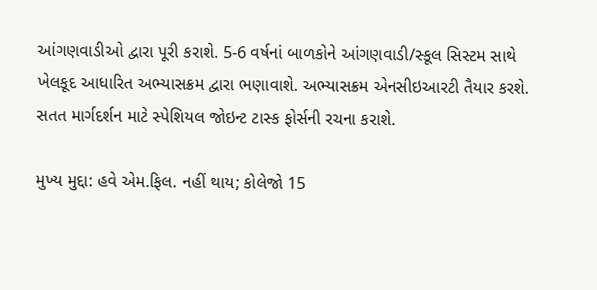આંગણવાડીઓ દ્વારા પૂરી કરાશે. 5-6 વર્ષનાં બાળકોને આંગણવાડી/સ્કૂલ સિસ્ટમ સાથે ખેલકૂદ આધારિત અભ્યાસક્રમ દ્વારા ભણાવાશે. અભ્યાસક્રમ એનસીઇઆરટી તૈયાર કરશે. સતત માર્ગદર્શન માટે સ્પેશિયલ જોઇન્ટ ટાસ્ક ફોર્સની રચના કરાશે.

મુખ્ય મુદ્દા: હવે એમ.ફિલ. નહીં થાય; કોલેજો 15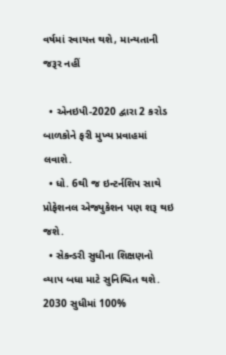વર્ષમાં સ્વાયત્ત થશે, માન્યતાની જરૂર નહીં

  • એનઇપી-2020 દ્વારા 2 કરોડ બાળકોને ફરી મુખ્ય પ્રવાહમાં લવાશે.
  • ધો. 6થી જ ઇન્ટર્નશિપ સાથે પ્રોફેશનલ એજ્યુકેશન પણ શરૂ થઇ જશે.
  • સેકન્ડરી સુધીના શિક્ષણનો વ્યાપ બધા માટે સુનિશ્ચિત થશે. 2030 સુધીમાં 100%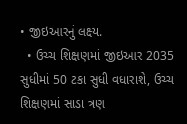• જીઇઆરનું લક્ષ્ય.
  • ઉચ્ચ શિક્ષણમાં જીઇઆર 2035 સુધીમાં 50 ટકા સુધી વધારાશે, ઉચ્ચ શિક્ષણમાં સાડા ત્રણ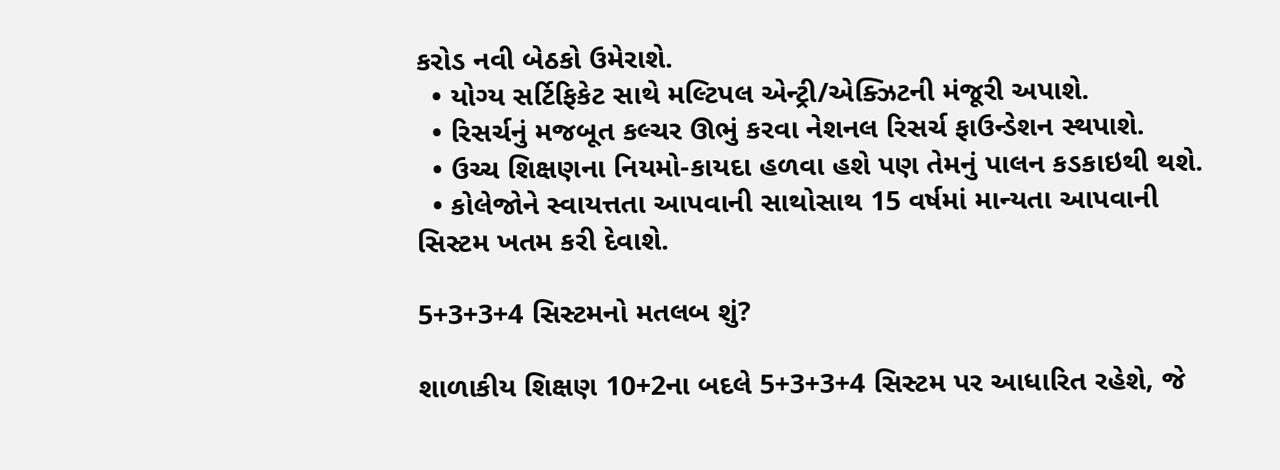કરોડ નવી બેઠકો ઉમેરાશે.
  • યોગ્ય સર્ટિફિકેટ સાથે મલ્ટિપલ એન્ટ્રી/એક્ઝિટની મંજૂરી અપાશે.
  • રિસર્ચનું મજબૂત કલ્ચર ઊભું કરવા નેશનલ રિસર્ચ ફાઉન્ડેશન સ્થપાશે.
  • ઉચ્ચ શિક્ષણના નિયમો-કાયદા હળવા હશે પણ તેમનું પાલન કડકાઇથી થશે.
  • કોલેજોને સ્વાયત્તતા આપવાની સાથોસાથ 15 વર્ષમાં માન્યતા આપવાની સિસ્ટમ ખતમ કરી દેવાશે.

5+3+3+4 સિસ્ટમનો મતલબ શું?

શાળાકીય શિક્ષણ 10+2ના બદલે 5+3+3+4 સિસ્ટમ પર આધારિત રહેશે, જે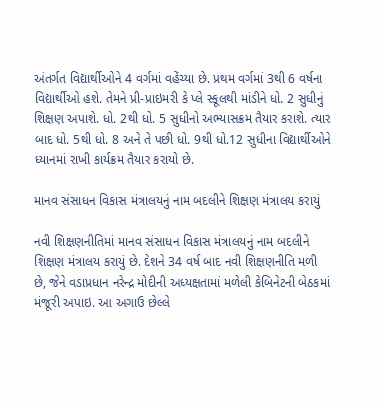અંતર્ગત વિદ્યાર્થીઓને 4 વર્ગમાં વહેંચ્યા છે. પ્રથમ વર્ગમાં 3થી 6 વર્ષના વિદ્યાર્થીઓ હશે. તેમને પ્રી-પ્રાઇમરી કે પ્લે સ્કૂલથી માંડીને ધો. 2 સુધીનું શિક્ષણ અપાશે. ધો. 2થી ધો. 5 સુધીનો અભ્યાસક્રમ તૈયાર કરાશે. ત્યાર બાદ ધો. 5થી ધો. 8 અને તે પછી ધો. 9થી ધો.12 સુધીના વિદ્યાર્થીઓને ધ્યાનમાં રાખી કાર્યક્રમ તૈયાર કરાયો છે.

માનવ સંસાધન વિકાસ મંત્રાલયનું નામ બદલીને શિક્ષણ મંત્રાલય કરાયું

નવી શિક્ષણનીતિમાં માનવ સંસાધન વિકાસ મંત્રાલયનું નામ બદલીને શિક્ષણ મંત્રાલય કરાયું છે. દેશને 34 વર્ષ બાદ નવી શિક્ષણનીતિ મળી છે, જેને વડાપ્રધાન નરેન્દ્ર મોદીની અધ્યક્ષતામાં મળેલી કેબિનેટની બેઠકમાં મંજૂરી અપાઇ. આ અગાઉ છેલ્લે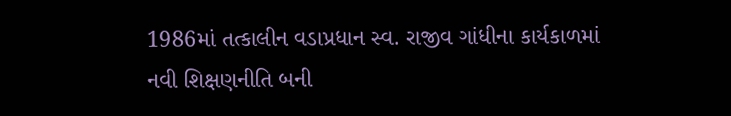1986માં તત્કાલીન વડાપ્રધાન સ્વ. રાજીવ ગાંધીના કાર્યકાળમાં નવી શિક્ષણનીતિ બની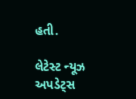હતી.

લેટેસ્ટ ન્યૂઝ અપડેટ્સ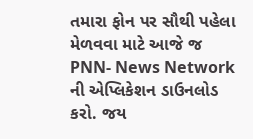તમારા ફોન પર સૌથી પહેલા મેળવવા માટે આજે જ PNN- News Network ની એપ્લિકેશન ડાઉનલોડ કરો. જય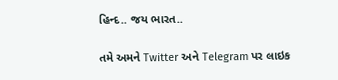હિન્દ.. જય ભારત..

તમે અમને Twitter અને Telegram પર લાઇક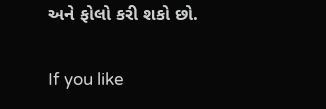અને ફોલો કરી શકો છો.

If you like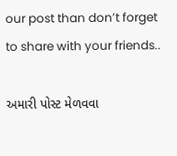our post than don’t forget to share with your friends..

અમારી પોસ્ટ મેળવવા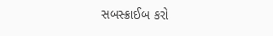સબસ્ક્રાઈબ કરો